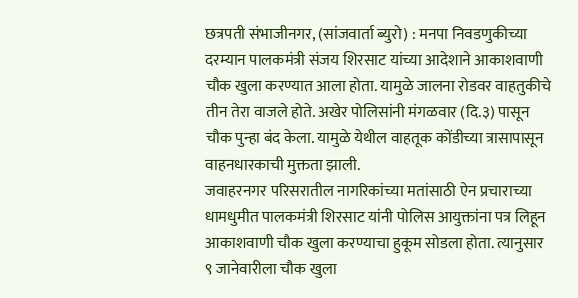छत्रपती संभाजीनगर, (सांजवार्ता ब्युरो) : मनपा निवडणुकीच्या दरम्यान पालकमंत्री संजय शिरसाट यांच्या आदेशाने आकाशवाणी चौक खुला करण्यात आला होता. यामुळे जालना रोडवर वाहतुकीचे तीन तेरा वाजले होते. अखेर पोलिसांनी मंगळवार (दि.३) पासून चौक पुन्हा बंद केला. यामुळे येथील वाहतूक कोंडीच्या त्रासापासून वाहनधारकाची मुक्तता झाली.
जवाहरनगर परिसरातील नागरिकांच्या मतांसाठी ऐन प्रचाराच्या धामधुमीत पालकमंत्री शिरसाट यांनी पोलिस आयुक्तांना पत्र लिहून आकाशवाणी चौक खुला करण्याचा हुकूम सोडला होता. त्यानुसार ९ जानेवारीला चौक खुला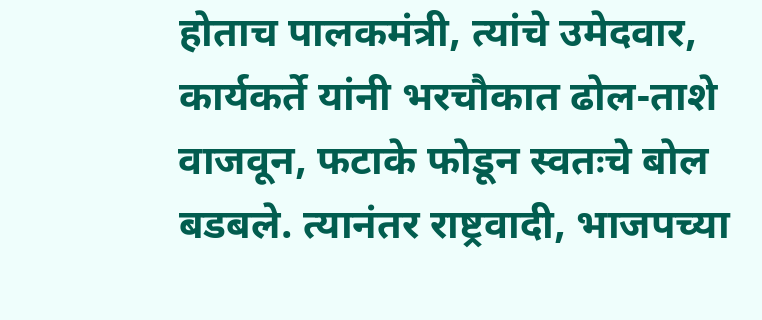होताच पालकमंत्री, त्यांचे उमेदवार, कार्यकर्ते यांनी भरचौकात ढोल-ताशे वाजवून, फटाके फोडून स्वतःचे बोल बडबले. त्यानंतर राष्ट्रवादी, भाजपच्या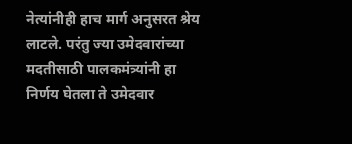नेत्यांनीही हाच मार्ग अनुसरत श्रेय लाटले. परंतु ज्या उमेदवारांच्या मदतीसाठी पालकमंत्र्यांनी हा निर्णय घेतला ते उमेदवार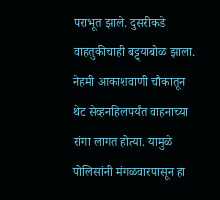पराभूत झाले. दुसरीकडे वाहतुकीचाही बट्ट्याबोळ झाला. नेहमी आकाशवाणी चौकातून थेट सेव्हनहिलपर्यंत वाहनाच्या रांगा लागत होत्या. यामुळे पोलिसांनी मंगळवारपासून हा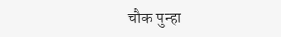चौक पुन्हा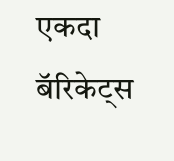एकदा बॅरिकेट्स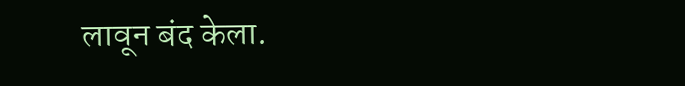लावून बंद केला.